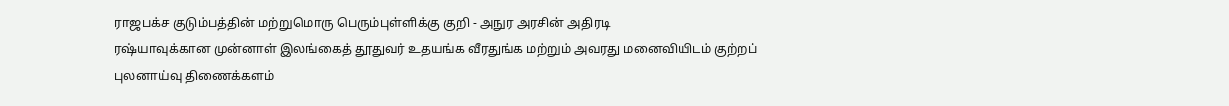ராஜபக்ச குடும்பத்தின் மற்றுமொரு பெரும்புள்ளிக்கு குறி - அநுர அரசின் அதிரடி
ரஷ்யாவுக்கான முன்னாள் இலங்கைத் தூதுவர் உதயங்க வீரதுங்க மற்றும் அவரது மனைவியிடம் குற்றப் புலனாய்வு திணைக்களம்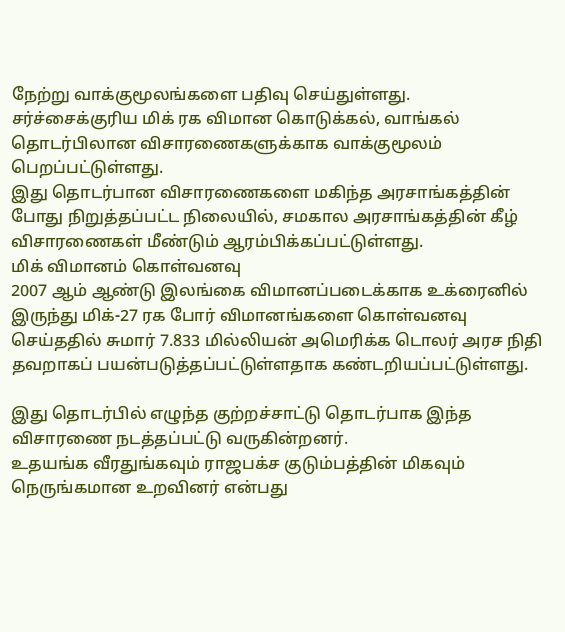நேற்று வாக்குமூலங்களை பதிவு செய்துள்ளது.
சர்ச்சைக்குரிய மிக் ரக விமான கொடுக்கல், வாங்கல் தொடர்பிலான விசாரணைகளுக்காக வாக்குமூலம் பெறப்பட்டுள்ளது.
இது தொடர்பான விசாரணைகளை மகிந்த அரசாங்கத்தின் போது நிறுத்தப்பட்ட நிலையில், சமகால அரசாங்கத்தின் கீழ் விசாரணைகள் மீண்டும் ஆரம்பிக்கப்பட்டுள்ளது.
மிக் விமானம் கொள்வனவு
2007 ஆம் ஆண்டு இலங்கை விமானப்படைக்காக உக்ரைனில் இருந்து மிக்-27 ரக போர் விமானங்களை கொள்வனவு செய்ததில் சுமார் 7.833 மில்லியன் அமெரிக்க டொலர் அரச நிதி தவறாகப் பயன்படுத்தப்பட்டுள்ளதாக கண்டறியப்பட்டுள்ளது.

இது தொடர்பில் எழுந்த குற்றச்சாட்டு தொடர்பாக இந்த விசாரணை நடத்தப்பட்டு வருகின்றனர்.
உதயங்க வீரதுங்கவும் ராஜபக்ச குடும்பத்தின் மிகவும் நெருங்கமான உறவினர் என்பது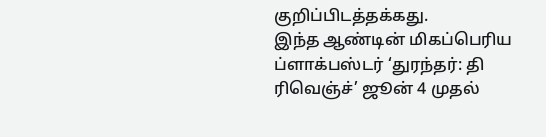குறிப்பிடத்தக்கது.
இந்த ஆண்டின் மிகப்பெரிய ப்ளாக்பஸ்டர் ‘துரந்தர்: தி ரிவெஞ்ச்’ ஜூன் 4 முதல்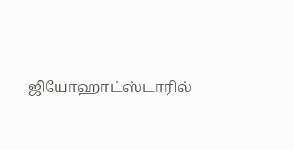ஜியோஹாட்ஸ்டாரில்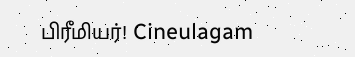பிரீமியர்! Cineulagam